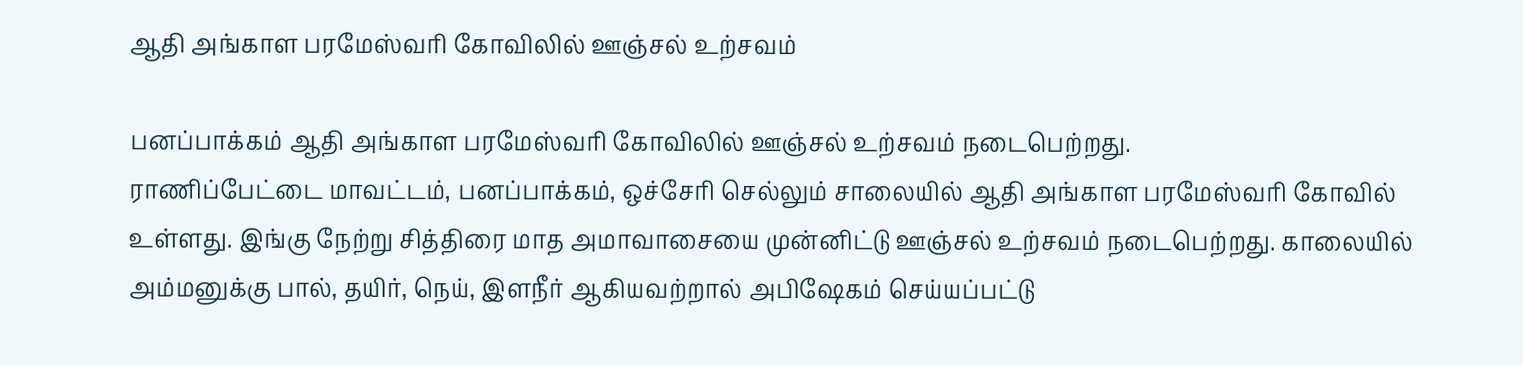ஆதி அங்காள பரமேஸ்வரி கோவிலில் ஊஞ்சல் உற்சவம்

பனப்பாக்கம் ஆதி அங்காள பரமேஸ்வரி கோவிலில் ஊஞ்சல் உற்சவம் நடைபெற்றது.
ராணிப்பேட்டை மாவட்டம், பனப்பாக்கம், ஒச்சேரி செல்லும் சாலையில் ஆதி அங்காள பரமேஸ்வரி கோவில் உள்ளது. இங்கு நேற்று சித்திரை மாத அமாவாசையை முன்னிட்டு ஊஞ்சல் உற்சவம் நடைபெற்றது. காலையில் அம்மனுக்கு பால், தயிர், நெய், இளநீர் ஆகியவற்றால் அபிஷேகம் செய்யப்பட்டு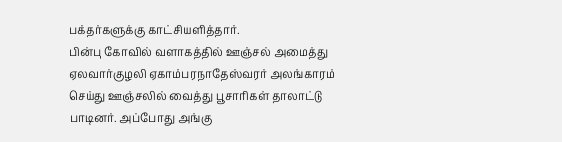பக்தர்களுக்கு காட்சியளித்தார்.
பின்பு கோவில் வளாகத்தில் ஊஞ்சல் அமைத்து ஏலவார்குழலி ஏகாம்பரநாதேஸ்வரர் அலங்காரம் செய்து ஊஞ்சலில் வைத்து பூசாரிகள் தாலாட்டு பாடினர். அப்போது அங்கு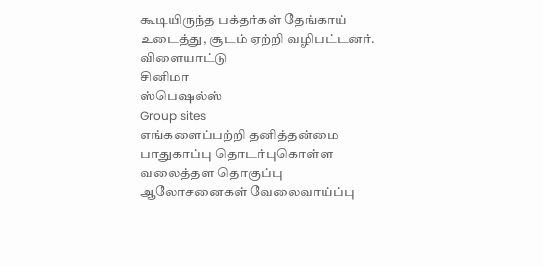கூடியிருந்த பக்தர்கள் தேங்காய் உடைத்து, சூடம் ஏற்றி வழிபட்டனர்.
விளையாட்டு
சினிமா
ஸ்பெஷல்ஸ்
Group sites
எங்களைப்பற்றி தனித்தன்மை பாதுகாப்பு தொடர்புகொள்ள வலைத்தள தொகுப்பு ஆலோசனைகள் வேலைவாய்ப்பு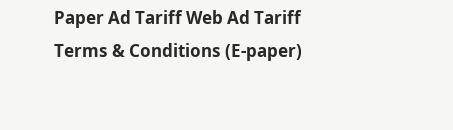Paper Ad Tariff Web Ad Tariff Terms & Conditions (E-paper)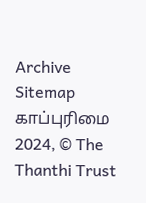Archive Sitemap
காப்புரிமை 2024, © The Thanthi Trust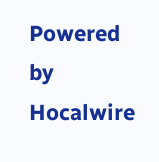Powered by Hocalwire